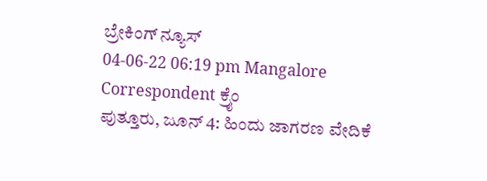ಬ್ರೇಕಿಂಗ್ ನ್ಯೂಸ್
04-06-22 06:19 pm Mangalore Correspondent ಕ್ರೈಂ
ಪುತ್ತೂರು, ಜೂನ್ 4: ಹಿಂದು ಜಾಗರಣ ವೇದಿಕೆ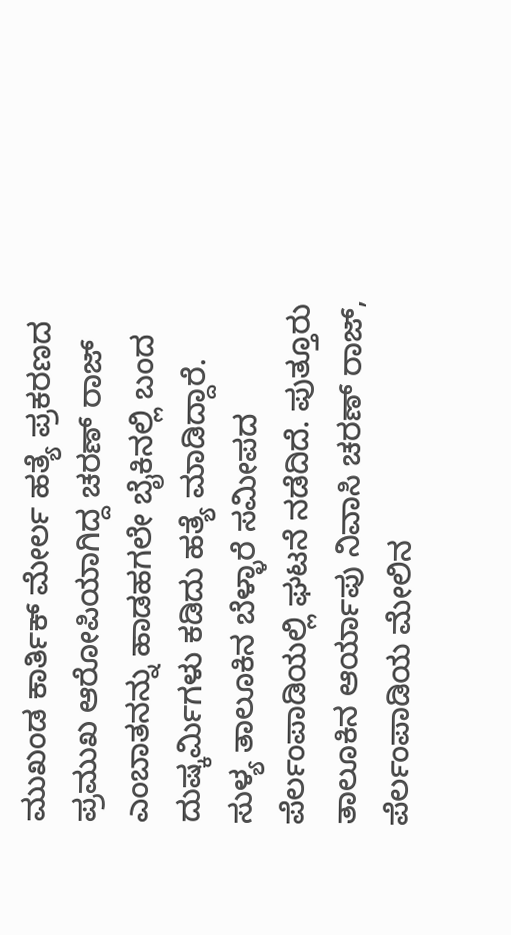ಮುಖಂಡ ಕಾರ್ತಿಕ್ ಮೇರ್ಲ ಹತ್ಯೆ ಪ್ರಕರಣದ ಪ್ರಮುಖ ಆರೋಪಿಯಾಗಿದ್ದ ಚರಣ್ ರಾಜ್ ಎಂಬಾತನನ್ನು ಹಾಡಹಗಲೇ ಬೈಕಿನಲ್ಲಿ ಬಂದ ದುಷ್ಕರ್ಮಿಗಳು ಕಡಿದು ಹತ್ಯೆ ಮಾಡಿದ್ದಾರೆ.
ಸುಳ್ಯ ತಾಲೂಕಿನ ಬೆಳ್ಳಾರೆ ಸಮೀಪದ ಪೆರ್ಲಂಪಾಡಿಯಲ್ಲಿ ಘಟನೆ ನಡೆದಿದೆ. ಪುತ್ತೂರು ತಾಲೂಕಿನ ಆರ್ಯಾಪು ನಿವಾಸಿ ಚರಣ್ ರಾಜ್, ಪೆರ್ಲಂಪಾಡಿಯ ಮೇಲಿನ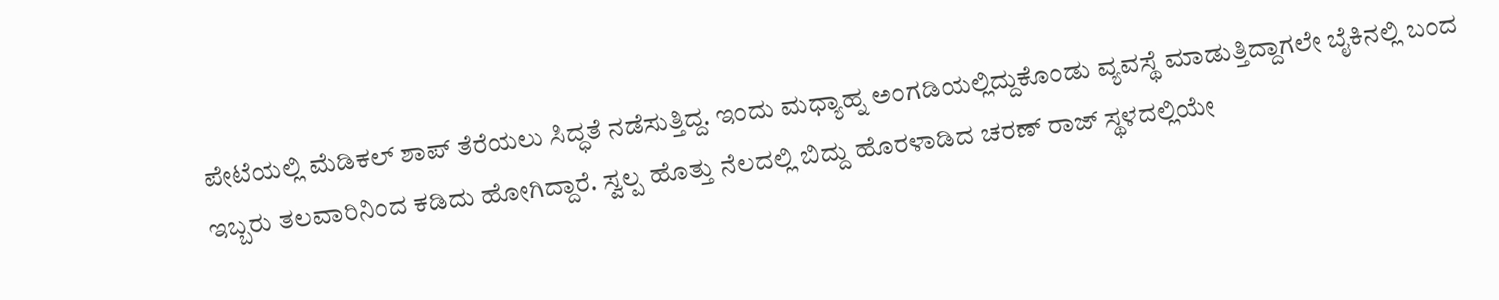ಪೇಟೆಯಲ್ಲಿ ಮೆಡಿಕಲ್ ಶಾಪ್ ತೆರೆಯಲು ಸಿದ್ಧತೆ ನಡೆಸುತ್ತಿದ್ದ. ಇಂದು ಮಧ್ಯಾಹ್ನ ಅಂಗಡಿಯಲ್ಲಿದ್ದುಕೊಂಡು ವ್ಯವಸ್ಥೆ ಮಾಡುತ್ತಿದ್ದಾಗಲೇ ಬೈಕಿನಲ್ಲಿ ಬಂದ ಇಬ್ಬರು ತಲವಾರಿನಿಂದ ಕಡಿದು ಹೋಗಿದ್ದಾರೆ. ಸ್ವಲ್ಪ ಹೊತ್ತು ನೆಲದಲ್ಲಿ ಬಿದ್ದು ಹೊರಳಾಡಿದ ಚರಣ್ ರಾಜ್ ಸ್ಥಳದಲ್ಲಿಯೇ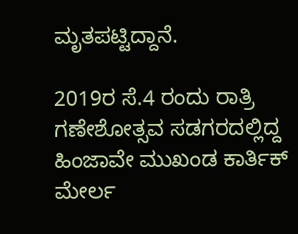ಮೃತಪಟ್ಟಿದ್ದಾನೆ.

2019ರ ಸೆ.4 ರಂದು ರಾತ್ರಿ ಗಣೇಶೋತ್ಸವ ಸಡಗರದಲ್ಲಿದ್ದ ಹಿಂಜಾವೇ ಮುಖಂಡ ಕಾರ್ತಿಕ್ ಮೇರ್ಲ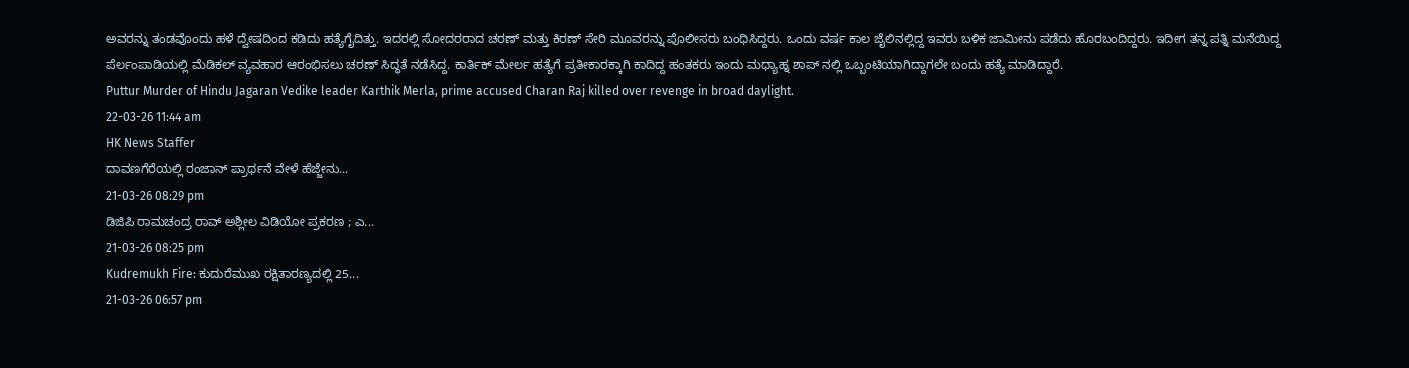ಅವರನ್ನು ತಂಡವೊಂದು ಹಳೆ ದ್ವೇಷದಿಂದ ಕಡಿದು ಹತ್ಯೆಗೈದಿತ್ತು. ಇದರಲ್ಲಿ ಸೋದರರಾದ ಚರಣ್ ಮತ್ತು ಕಿರಣ್ ಸೇರಿ ಮೂವರನ್ನು ಪೊಲೀಸರು ಬಂಧಿಸಿದ್ದರು. ಒಂದು ವರ್ಷ ಕಾಲ ಜೈಲಿನಲ್ಲಿದ್ದ ಇವರು ಬಳಿಕ ಜಾಮೀನು ಪಡೆದು ಹೊರಬಂದಿದ್ದರು. ಇದೀಗ ತನ್ನ ಪತ್ನಿ ಮನೆಯಿದ್ದ ಪೆರ್ಲಂಪಾಡಿಯಲ್ಲಿ ಮೆಡಿಕಲ್ ವ್ಯವಹಾರ ಆರಂಭಿಸಲು ಚರಣ್ ಸಿದ್ಧತೆ ನಡೆಸಿದ್ದ. ಕಾರ್ತಿಕ್ ಮೇರ್ಲ ಹತ್ಯೆಗೆ ಪ್ರತೀಕಾರಕ್ಕಾಗಿ ಕಾದಿದ್ದ ಹಂತಕರು ಇಂದು ಮಧ್ಯಾಹ್ನ ಶಾಪ್ ನಲ್ಲಿ ಒಬ್ಬಂಟಿಯಾಗಿದ್ದಾಗಲೇ ಬಂದು ಹತ್ಯೆ ಮಾಡಿದ್ದಾರೆ.
Puttur Murder of Hindu Jagaran Vedike leader Karthik Merla, prime accused Charan Raj killed over revenge in broad daylight.
22-03-26 11:44 am
HK News Staffer
ದಾವಣಗೆರೆಯಲ್ಲಿ ರಂಜಾನ್ ಪ್ರಾರ್ಥನೆ ವೇಳೆ ಹೆಜ್ಜೇನು...
21-03-26 08:29 pm
ಡಿಜಿಪಿ ರಾಮಚಂದ್ರ ರಾವ್ ಅಶ್ಲೀಲ ವಿಡಿಯೋ ಪ್ರಕರಣ ; ಎ...
21-03-26 08:25 pm
Kudremukh Fire: ಕುದುರೆಮುಖ ರಕ್ಷಿತಾರಣ್ಯದಲ್ಲಿ 25...
21-03-26 06:57 pm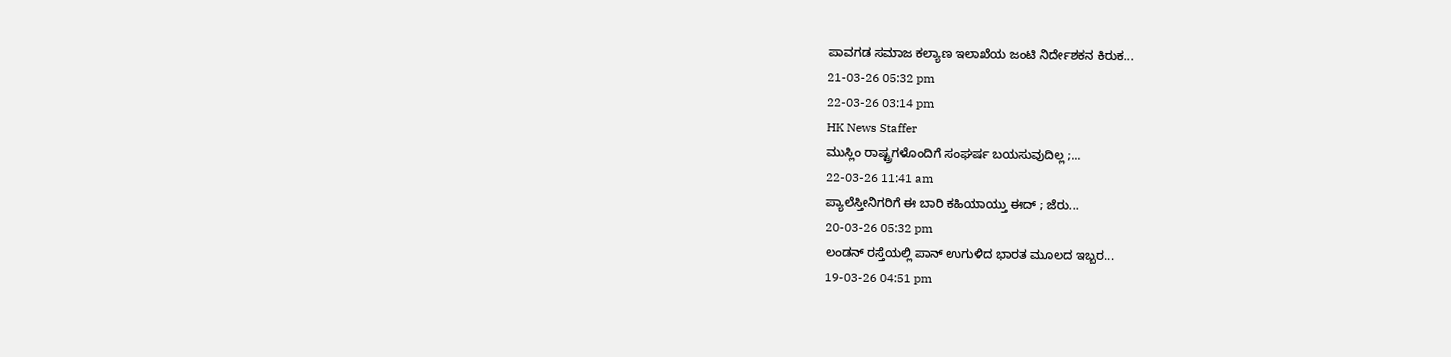ಪಾವಗಡ ಸಮಾಜ ಕಲ್ಯಾಣ ಇಲಾಖೆಯ ಜಂಟಿ ನಿರ್ದೇಶಕನ ಕಿರುಕ...
21-03-26 05:32 pm
22-03-26 03:14 pm
HK News Staffer
ಮುಸ್ಲಿಂ ರಾಷ್ಟ್ರಗಳೊಂದಿಗೆ ಸಂಘರ್ಷ ಬಯಸುವುದಿಲ್ಲ ;...
22-03-26 11:41 am
ಪ್ಯಾಲೆಸ್ತೀನಿಗರಿಗೆ ಈ ಬಾರಿ ಕಹಿಯಾಯ್ತು ಈದ್ ; ಜೆರು...
20-03-26 05:32 pm
ಲಂಡನ್ ರಸ್ತೆಯಲ್ಲಿ ಪಾನ್ ಉಗುಳಿದ ಭಾರತ ಮೂಲದ ಇಬ್ಬರ...
19-03-26 04:51 pm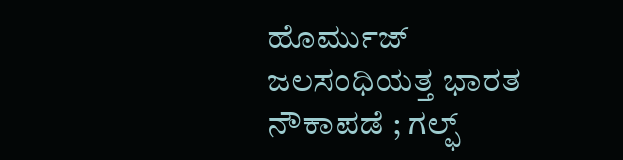ಹೊರ್ಮುಜ್ ಜಲಸಂಧಿಯತ್ತ ಭಾರತ ನೌಕಾಪಡೆ ; ಗಲ್ಫ್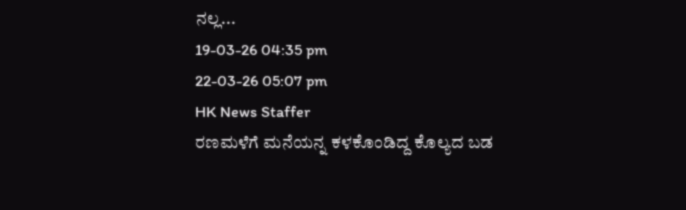ನಲ್ಲ...
19-03-26 04:35 pm
22-03-26 05:07 pm
HK News Staffer
ರಣಮಳೆಗೆ ಮನೆಯನ್ನ ಕಳಕೊಂಡಿದ್ದ ಕೊಲ್ಯದ ಬಡ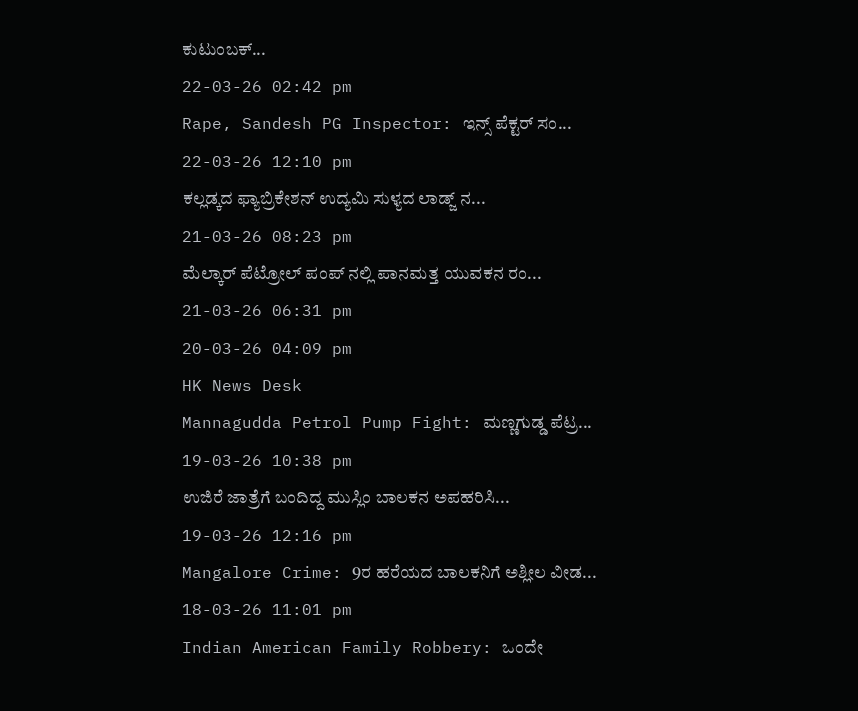ಕುಟುಂಬಕ್...
22-03-26 02:42 pm
Rape, Sandesh PG Inspector: ಇನ್ಸ್ ಪೆಕ್ಟರ್ ಸಂ...
22-03-26 12:10 pm
ಕಲ್ಲಡ್ಕದ ಫ್ಯಾಬ್ರಿಕೇಶನ್ ಉದ್ಯಮಿ ಸುಳ್ಯದ ಲಾಡ್ಜ್ ನ...
21-03-26 08:23 pm
ಮೆಲ್ಕಾರ್ ಪೆಟ್ರೋಲ್ ಪಂಪ್ ನಲ್ಲಿ ಪಾನಮತ್ತ ಯುವಕನ ರಂ...
21-03-26 06:31 pm
20-03-26 04:09 pm
HK News Desk
Mannagudda Petrol Pump Fight: ಮಣ್ಣಗುಡ್ಡ ಪೆಟ್ರ...
19-03-26 10:38 pm
ಉಜಿರೆ ಜಾತ್ರೆಗೆ ಬಂದಿದ್ದ ಮುಸ್ಲಿಂ ಬಾಲಕನ ಅಪಹರಿಸಿ...
19-03-26 12:16 pm
Mangalore Crime: 9ರ ಹರೆಯದ ಬಾಲಕನಿಗೆ ಅಶ್ಲೀಲ ವೀಡ...
18-03-26 11:01 pm
Indian American Family Robbery: ಒಂದೇ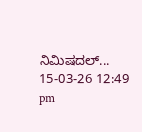ನಿಮಿಷದಲ್...
15-03-26 12:49 pm